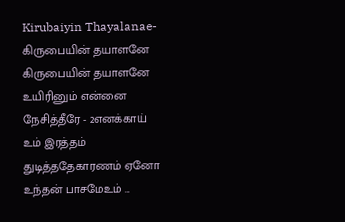Kirubaiyin Thayalanae- கிருபையின் தயாளனே
கிருபையின் தயாளனே உயிரினும் என்னை நேசித்தீரே - 2எனக்காய் உம் இரத்தம் துடித்ததேகாரணம் ஏனோ உந்தன் பாசமேஉம் ...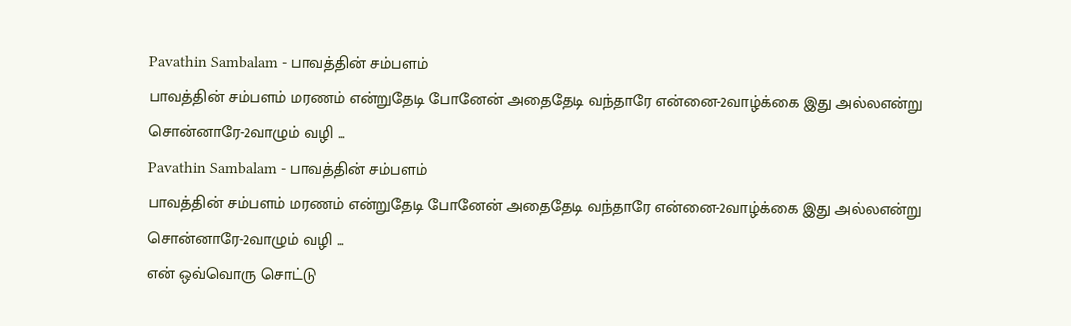Pavathin Sambalam - பாவத்தின் சம்பளம்
பாவத்தின் சம்பளம் மரணம் என்றுதேடி போனேன் அதைதேடி வந்தாரே என்னை-2வாழ்க்கை இது அல்லஎன்று சொன்னாரே-2வாழும் வழி ...
Pavathin Sambalam - பாவத்தின் சம்பளம்
பாவத்தின் சம்பளம் மரணம் என்றுதேடி போனேன் அதைதேடி வந்தாரே என்னை-2வாழ்க்கை இது அல்லஎன்று சொன்னாரே-2வாழும் வழி ...
என் ஒவ்வொரு சொட்டு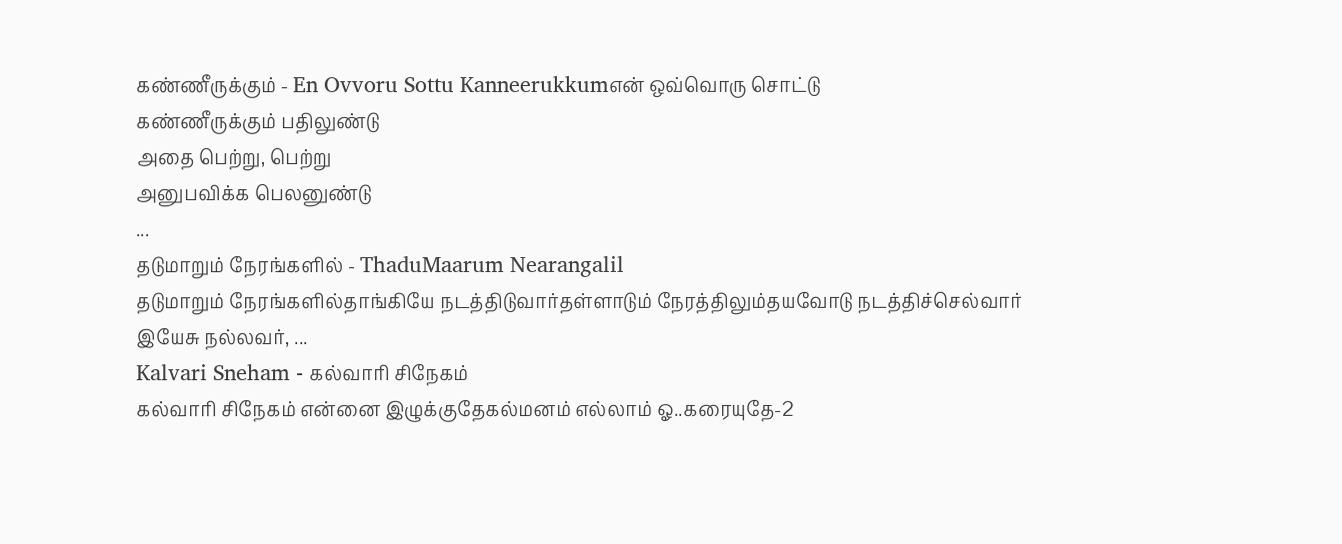கண்ணீருக்கும் - En Ovvoru Sottu Kanneerukkumஎன் ஒவ்வொரு சொட்டு
கண்ணீருக்கும் பதிலுண்டு
அதை பெற்று, பெற்று
அனுபவிக்க பெலனுண்டு
...
தடுமாறும் நேரங்களில் - ThaduMaarum Nearangalil
தடுமாறும் நேரங்களில்தாங்கியே நடத்திடுவார்தள்ளாடும் நேரத்திலும்தயவோடு நடத்திச்செல்வார்
இயேசு நல்லவர், ...
Kalvari Sneham - கல்வாரி சிநேகம்
கல்வாரி சிநேகம் என்னை இழுக்குதேகல்மனம் எல்லாம் ஓ..கரையுதே-2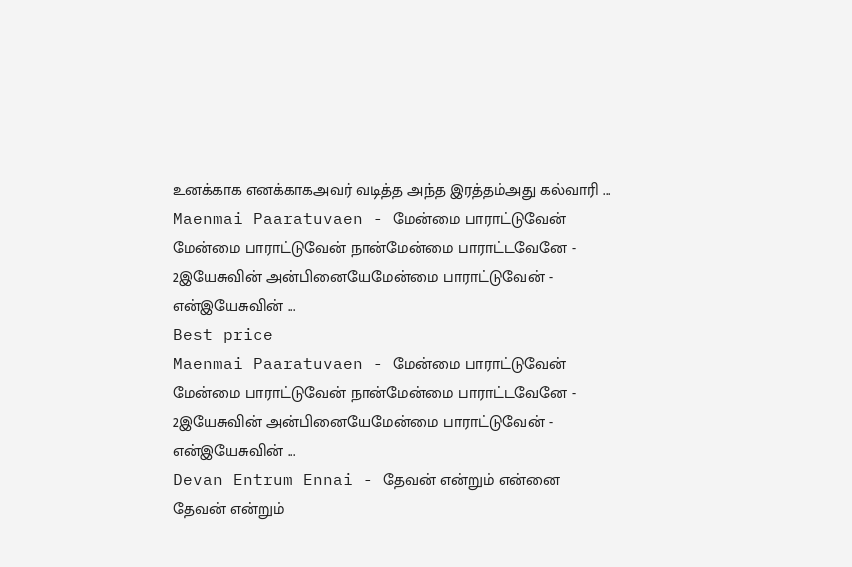உனக்காக எனக்காகஅவர் வடித்த அந்த இரத்தம்அது கல்வாரி ...
Maenmai Paaratuvaen - மேன்மை பாராட்டுவேன்
மேன்மை பாராட்டுவேன் நான்மேன்மை பாராட்டவேனே - 2இயேசுவின் அன்பினையேமேன்மை பாராட்டுவேன் - என்இயேசுவின் ...
Best price
Maenmai Paaratuvaen - மேன்மை பாராட்டுவேன்
மேன்மை பாராட்டுவேன் நான்மேன்மை பாராட்டவேனே - 2இயேசுவின் அன்பினையேமேன்மை பாராட்டுவேன் - என்இயேசுவின் ...
Devan Entrum Ennai - தேவன் என்றும் என்னை
தேவன் என்றும்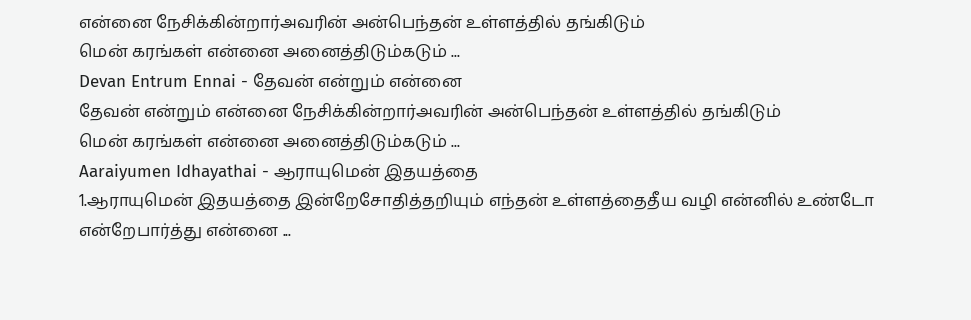என்னை நேசிக்கின்றார்அவரின் அன்பெந்தன் உள்ளத்தில் தங்கிடும்
மென் கரங்கள் என்னை அனைத்திடும்கடும் ...
Devan Entrum Ennai - தேவன் என்றும் என்னை
தேவன் என்றும் என்னை நேசிக்கின்றார்அவரின் அன்பெந்தன் உள்ளத்தில் தங்கிடும்
மென் கரங்கள் என்னை அனைத்திடும்கடும் ...
Aaraiyumen Idhayathai - ஆராயுமென் இதயத்தை
1.ஆராயுமென் இதயத்தை இன்றேசோதித்தறியும் எந்தன் உள்ளத்தைதீய வழி என்னில் உண்டோ என்றேபார்த்து என்னை ...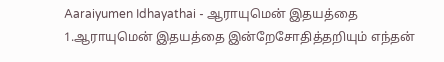Aaraiyumen Idhayathai - ஆராயுமென் இதயத்தை
1.ஆராயுமென் இதயத்தை இன்றேசோதித்தறியும் எந்தன்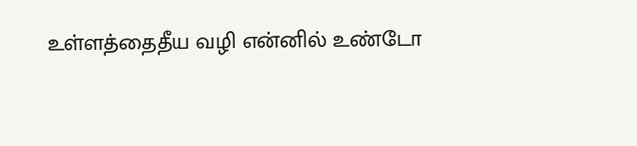உள்ளத்தைதீய வழி என்னில் உண்டோ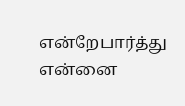என்றேபார்த்து என்னை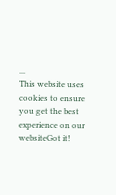...
This website uses cookies to ensure you get the best experience on our websiteGot it!